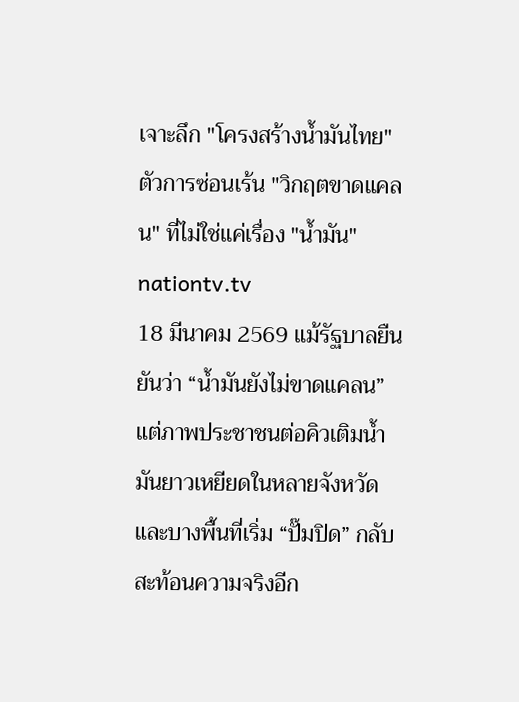เจาะลึก "โครงสร้างน้ำมันไทย" ตัวการซ่อนเร้น "วิกฤตขาดแคลน" ที่ไม่ใช่แค่เรื่อง "น้ำมัน" nationtv.tv
18 มีนาคม 2569 แม้รัฐบาลยืนยันว่า “น้ำมันยังไม่ขาดแคลน” แต่ภาพประชาชนต่อคิวเติมน้ำมันยาวเหยียดในหลายจังหวัด และบางพื้นที่เริ่ม “ปั๊มปิด” กลับสะท้อนความจริงอีก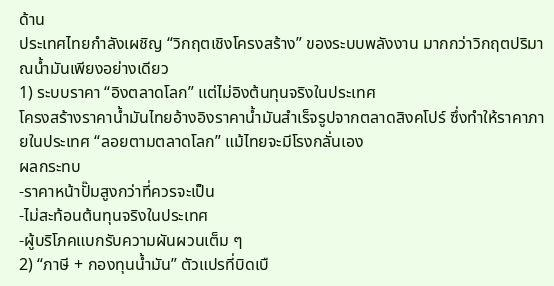ด้าน
ประเทศไทยกำลังเผชิญ “วิกฤตเชิงโครงสร้าง” ของระบบพลังงาน มากกว่าวิกฤตปริมาณน้ำมันเพียงอย่างเดียว
1) ระบบราคา “อิงตลาดโลก” แต่ไม่อิงต้นทุนจริงในประเทศ
โครงสร้างราคาน้ำมันไทยอ้างอิงราคาน้ำมันสำเร็จรูปจากตลาดสิงคโปร์ ซึ่งทำให้ราคาภายในประเทศ “ลอยตามตลาดโลก” แม้ไทยจะมีโรงกลั่นเอง
ผลกระทบ
-ราคาหน้าปั๊มสูงกว่าที่ควรจะเป็น
-ไม่สะท้อนต้นทุนจริงในประเทศ
-ผู้บริโภคแบกรับความผันผวนเต็ม ๆ
2) “ภาษี + กองทุนน้ำมัน” ตัวแปรที่บิดเบื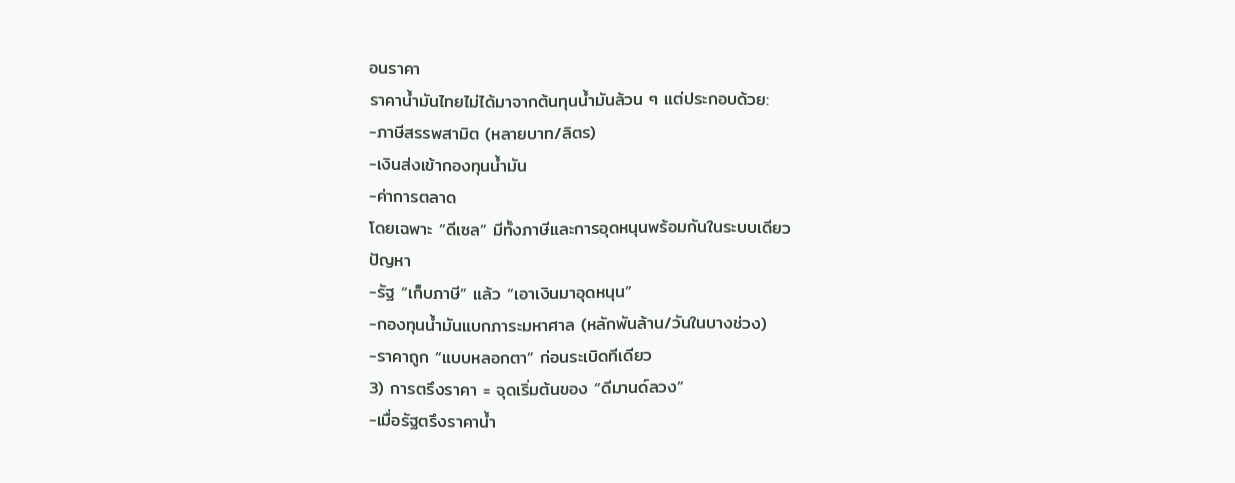อนราคา
ราคาน้ำมันไทยไม่ได้มาจากต้นทุนน้ำมันล้วน ๆ แต่ประกอบด้วย:
-ภาษีสรรพสามิต (หลายบาท/ลิตร)
-เงินส่งเข้ากองทุนน้ำมัน
-ค่าการตลาด
โดยเฉพาะ “ดีเซล” มีทั้งภาษีและการอุดหนุนพร้อมกันในระบบเดียว
ปัญหา
-รัฐ “เก็บภาษี” แล้ว “เอาเงินมาอุดหนุน”
-กองทุนน้ำมันแบกภาระมหาศาล (หลักพันล้าน/วันในบางช่วง)
-ราคาถูก “แบบหลอกตา” ก่อนระเบิดทีเดียว
3) การตรึงราคา = จุดเริ่มต้นของ “ดีมานด์ลวง”
-เมื่อรัฐตรึงราคาน้ำ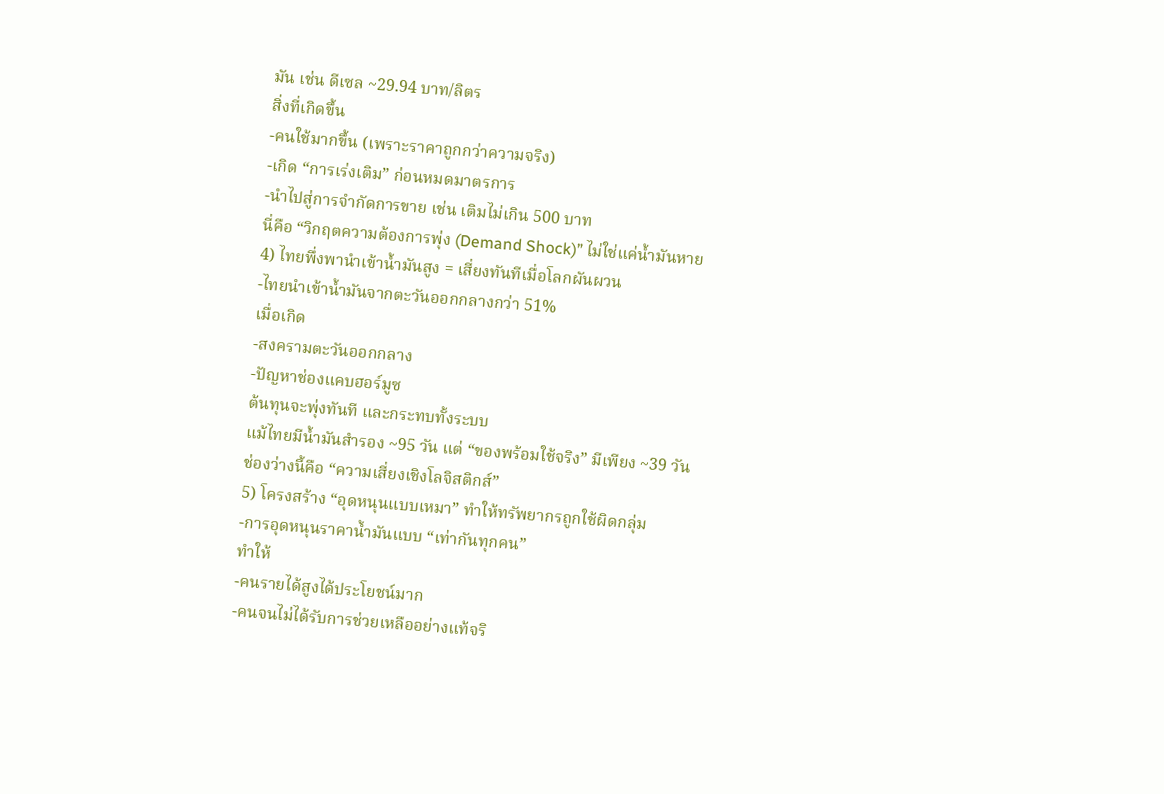มัน เช่น ดีเซล ~29.94 บาท/ลิตร
สิ่งที่เกิดขึ้น
-คนใช้มากขึ้น (เพราะราคาถูกกว่าความจริง)
-เกิด “การเร่งเติม” ก่อนหมดมาตรการ
-นำไปสู่การจำกัดการขาย เช่น เติมไม่เกิน 500 บาท
นี่คือ “วิกฤตความต้องการพุ่ง (Demand Shock)” ไม่ใช่แค่น้ำมันหาย
4) ไทยพึ่งพานำเข้าน้ำมันสูง = เสี่ยงทันทีเมื่อโลกผันผวน
-ไทยนำเข้าน้ำมันจากตะวันออกกลางกว่า 51%
เมื่อเกิด
-สงครามตะวันออกกลาง
-ปัญหาช่องแคบฮอร์มูซ
ต้นทุนจะพุ่งทันที และกระทบทั้งระบบ
แม้ไทยมีน้ำมันสำรอง ~95 วัน แต่ “ของพร้อมใช้จริง” มีเพียง ~39 วัน
ช่องว่างนี้คือ “ความเสี่ยงเชิงโลจิสติกส์”
5) โครงสร้าง “อุดหนุนแบบเหมา” ทำให้ทรัพยากรถูกใช้ผิดกลุ่ม
-การอุดหนุนราคาน้ำมันแบบ “เท่ากันทุกคน”
ทำให้
-คนรายได้สูงได้ประโยชน์มาก
-คนจนไม่ได้รับการช่วยเหลืออย่างแท้จริ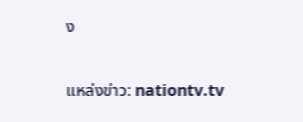ง

แหล่งข่าว: nationtv.tv